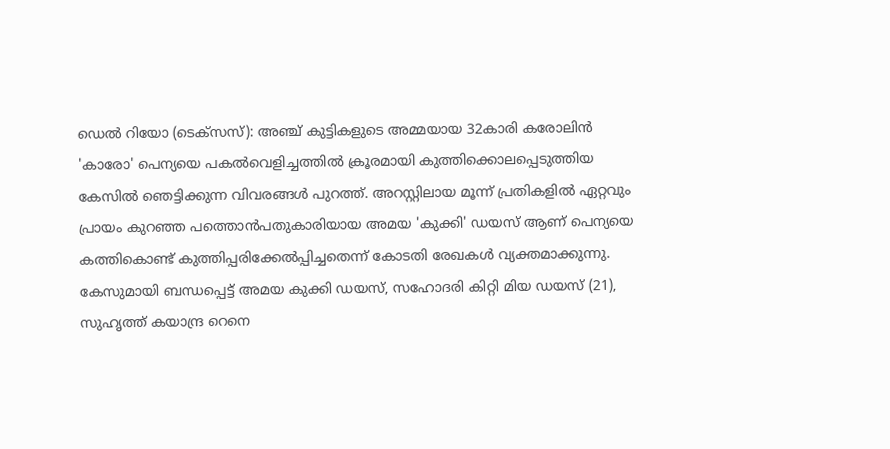ഡെൽ റിയോ (ടെക്സസ്): അഞ്ച് കുട്ടികളുടെ അമ്മയായ 32കാരി കരോലിൻ 'കാരോ' പെന്യയെ പകൽവെളിച്ചത്തിൽ ക്രൂരമായി കുത്തിക്കൊലപ്പെടുത്തിയ കേസിൽ ഞെട്ടിക്കുന്ന വിവരങ്ങൾ പുറത്ത്. അറസ്റ്റിലായ മൂന്ന് പ്രതികളിൽ ഏറ്റവും പ്രായം കുറഞ്ഞ പത്തൊൻപതുകാരിയായ അമയ 'കുക്കി' ഡയസ് ആണ് പെന്യയെ കത്തികൊണ്ട് കുത്തിപ്പരിക്കേൽപ്പിച്ചതെന്ന് കോടതി രേഖകൾ വ്യക്തമാക്കുന്നു.
കേസുമായി ബന്ധപ്പെട്ട് അമയ കുക്കി ഡയസ്, സഹോദരി കിറ്റി മിയ ഡയസ് (21), സുഹൃത്ത് കയാന്ദ്ര റെനെ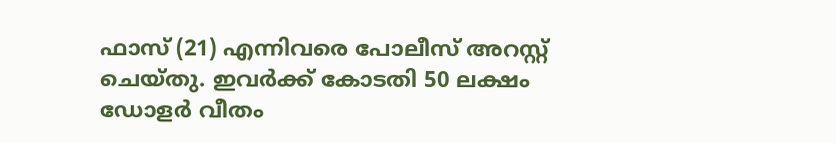ഫാസ് (21) എന്നിവരെ പോലീസ് അറസ്റ്റ് ചെയ്തു. ഇവർക്ക് കോടതി 50 ലക്ഷം ഡോളർ വീതം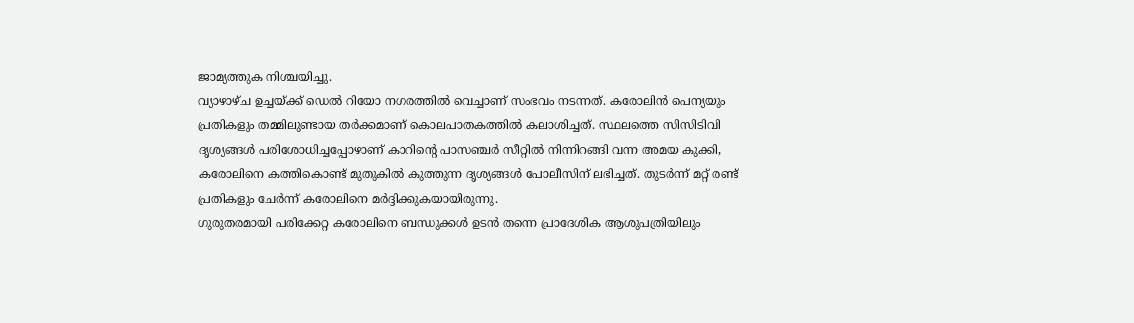ജാമ്യത്തുക നിശ്ചയിച്ചു.
വ്യാഴാഴ്ച ഉച്ചയ്ക്ക് ഡെൽ റിയോ നഗരത്തിൽ വെച്ചാണ് സംഭവം നടന്നത്. കരോലിൻ പെന്യയും പ്രതികളും തമ്മിലുണ്ടായ തർക്കമാണ് കൊലപാതകത്തിൽ കലാശിച്ചത്. സ്ഥലത്തെ സിസിടിവി ദൃശ്യങ്ങൾ പരിശോധിച്ചപ്പോഴാണ് കാറിന്റെ പാസഞ്ചർ സീറ്റിൽ നിന്നിറങ്ങി വന്ന അമയ കുക്കി, കരോലിനെ കത്തികൊണ്ട് മുതുകിൽ കുത്തുന്ന ദൃശ്യങ്ങൾ പോലീസിന് ലഭിച്ചത്. തുടർന്ന് മറ്റ് രണ്ട് പ്രതികളും ചേർന്ന് കരോലിനെ മർദ്ദിക്കുകയായിരുന്നു.
ഗുരുതരമായി പരിക്കേറ്റ കരോലിനെ ബന്ധുക്കൾ ഉടൻ തന്നെ പ്രാദേശിക ആശുപത്രിയിലും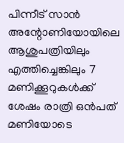പിന്നീട് സാൻ അന്റോണിയോയിലെ ആശുപത്രിയിലും എത്തിച്ചെങ്കിലും 7 മണിക്കൂറുകൾക്ക് ശേഷം രാത്രി ഒൻപത് മണിയോടെ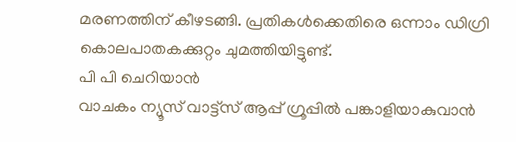മരണത്തിന് കീഴടങ്ങി. പ്രതികൾക്കെതിരെ ഒന്നാം ഡിഗ്രി കൊലപാതകക്കുറ്റം ചുമത്തിയിട്ടുണ്ട്.
പി പി ചെറിയാൻ
വാചകം ന്യൂസ് വാട്ട്സ് ആപ്പ് ഗ്രൂപ്പിൽ പങ്കാളിയാകുവാൻ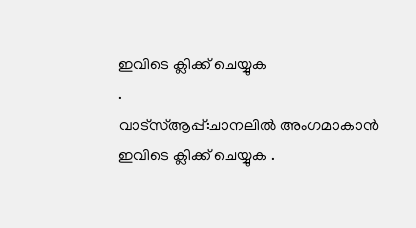ഇവിടെ ക്ലിക്ക് ചെയ്യുക
.
വാട്സ്ആപ്പ്:ചാനലിൽ അംഗമാകാൻ ഇവിടെ ക്ലിക്ക് ചെയ്യുക .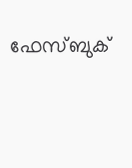ഫേസ്ബുക്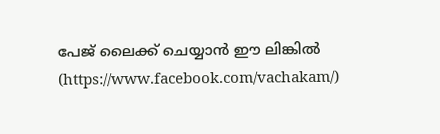പേജ് ലൈക്ക് ചെയ്യാൻ ഈ ലിങ്കിൽ (https://www.facebook.com/vachakam/)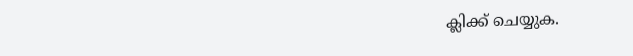ക്ലിക്ക് ചെയ്യുക.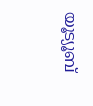യൂട്യൂബ്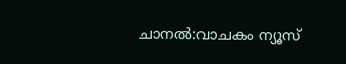ചാനൽ:വാചകം ന്യൂസ്